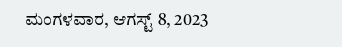ಮಂಗಳವಾರ, ಆಗಸ್ಟ್ 8, 2023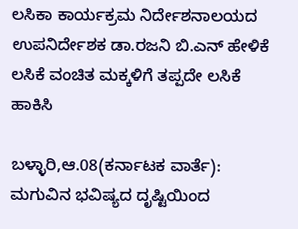ಲಸಿಕಾ ಕಾರ್ಯಕ್ರಮ ನಿರ್ದೇಶನಾಲಯದ ಉಪನಿರ್ದೇಶಕ ಡಾ.ರಜನಿ ಬಿ.ಎನ್ ಹೇಳಿಕೆ ಲಸಿಕೆ ವಂಚಿತ ಮಕ್ಕಳಿಗೆ ತಪ್ಪದೇ ಲಸಿಕೆ ಹಾಕಿಸಿ

ಬಳ್ಳಾರಿ,ಆ.08(ಕರ್ನಾಟಕ ವಾರ್ತೆ): ಮಗುವಿನ ಭವಿಷ್ಯದ ದೃಷ್ಟಿಯಿಂದ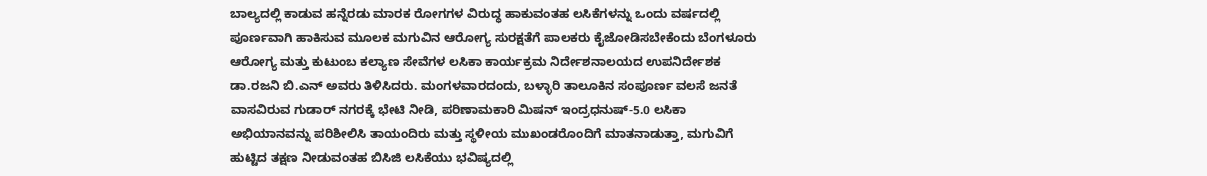ಬಾಲ್ಯದಲ್ಲಿ ಕಾಡುವ ಹನ್ನೆರಡು ಮಾರಕ ರೋಗಗಳ ವಿರುದ್ಧ ಹಾಕುವಂತಹ ಲಸಿಕೆಗಳನ್ನು ಒಂದು ವರ್ಷದಲ್ಲಿ ಪೂರ್ಣವಾಗಿ ಹಾಕಿಸುವ ಮೂಲಕ ಮಗುವಿನ ಆರೋಗ್ಯ ಸುರಕ್ಷತೆಗೆ ಪಾಲಕರು ಕೈಜೋಡಿಸಬೇಕೆಂದು ಬೆಂಗಳೂರು ಆರೋಗ್ಯ ಮತ್ತು ಕುಟುಂಬ ಕಲ್ಯಾಣ ಸೇವೆಗಳ ಲಸಿಕಾ ಕಾರ್ಯಕ್ರಮ ನಿರ್ದೇಶನಾಲಯದ ಉಪನಿರ್ದೇಶಕ ಡಾ.ರಜನಿ ಬಿ.ಎನ್ ಅವರು ತಿಳಿಸಿದರು. ಮಂಗಳವಾರದಂದು, ಬಳ್ಳಾರಿ ತಾಲೂಕಿನ ಸಂಪೂರ್ಣ ವಲಸೆ ಜನತೆ ವಾಸವಿರುವ ಗುಡಾರ್ ನಗರಕ್ಕೆ ಭೇಟಿ ನೀಡಿ, ಪರಿಣಾಮಕಾರಿ ಮಿಷನ್ ಇಂದ್ರಧನುಷ್-5.0 ಲಸಿಕಾ ಅಭಿಯಾನವನ್ನು ಪರಿಶೀಲಿಸಿ ತಾಯಂದಿರು ಮತ್ತು ಸ್ಥಳೀಯ ಮುಖಂಡರೊಂದಿಗೆ ಮಾತನಾಡುತ್ತಾ, ಮಗುವಿಗೆ ಹುಟ್ಟಿದ ತಕ್ಷಣ ನೀಡುವಂತಹ ಬಿಸಿಜಿ ಲಸಿಕೆಯು ಭವಿಷ್ಯದಲ್ಲಿ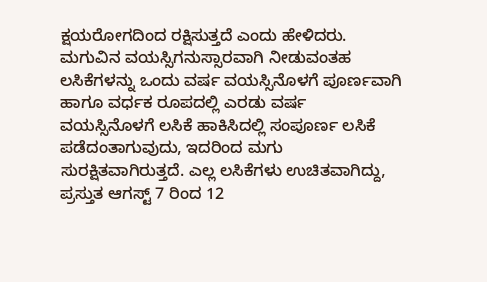ಕ್ಷಯರೋಗದಿಂದ ರಕ್ಷಿಸುತ್ತದೆ ಎಂದು ಹೇಳಿದರು. ಮಗುವಿನ ವಯಸ್ಸಿಗನುಸ್ಸಾರವಾಗಿ ನೀಡುವಂತಹ ಲಸಿಕೆಗಳನ್ನು ಒಂದು ವರ್ಷ ವಯಸ್ಸಿನೊಳಗೆ ಪೂರ್ಣವಾಗಿ ಹಾಗೂ ವರ್ಧಕ ರೂಪದಲ್ಲಿ ಎರಡು ವರ್ಷ ವಯಸ್ಸಿನೊಳಗೆ ಲಸಿಕೆ ಹಾಕಿಸಿದಲ್ಲಿ ಸಂಪೂರ್ಣ ಲಸಿಕೆ ಪಡೆದಂತಾಗುವುದು, ಇದರಿಂದ ಮಗು ಸುರಕ್ಷಿತವಾಗಿರುತ್ತದೆ. ಎಲ್ಲ ಲಸಿಕೆಗಳು ಉಚಿತವಾಗಿದ್ದು, ಪ್ರಸ್ತುತ ಆಗಸ್ಟ್ 7 ರಿಂದ 12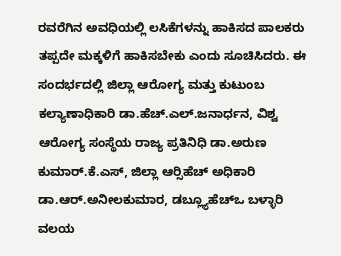ರವರೆಗಿನ ಅವಧಿಯಲ್ಲಿ ಲಸಿಕೆಗಳನ್ನು ಹಾಕಿಸದ ಪಾಲಕರು ತಪ್ಪದೇ ಮಕ್ಕಳಿಗೆ ಹಾಕಿಸಬೇಕು ಎಂದು ಸೂಚಿಸಿದರು. ಈ ಸಂದರ್ಭದಲ್ಲಿ ಜಿಲ್ಲಾ ಆರೋಗ್ಯ ಮತ್ತು ಕುಟುಂಬ ಕಲ್ಯಾಣಾಧಿಕಾರಿ ಡಾ.ಹೆಚ್.ಎಲ್.ಜನಾರ್ಧನ, ವಿಶ್ವ ಆರೋಗ್ಯ ಸಂಸ್ಥೆಯ ರಾಜ್ಯ ಪ್ರತಿನಿಧಿ ಡಾ.ಅರುಣ ಕುಮಾರ್.ಕೆ.ಎಸ್, ಜಿಲ್ಲಾ ಆರ್‍ಸಿಹೆಚ್ ಅಧಿಕಾರಿ ಡಾ.ಆರ್.ಅನೀಲಕುಮಾರ, ಡಬ್ಲ್ಯೂಹೆಚ್‍ಒ ಬಳ್ಳಾರಿ ವಲಯ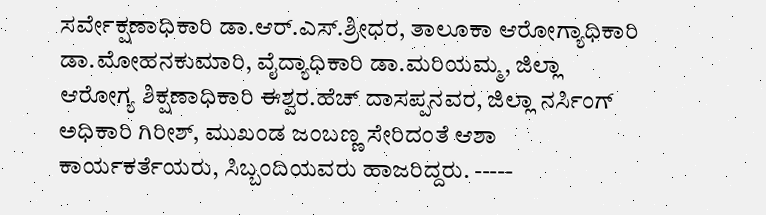ಸರ್ವೇಕ್ಷಣಾಧಿಕಾರಿ ಡಾ.ಆರ್.ಎಸ್.ಶ್ರೀಧರ, ತಾಲೂಕಾ ಆರೋಗ್ಯಾಧಿಕಾರಿ ಡಾ.ಮೋಹನಕುಮಾರಿ, ವೈದ್ಯಾಧಿಕಾರಿ ಡಾ.ಮರಿಯಮ್ಮ, ಜಿಲ್ಲಾ ಆರೋಗ್ಯ ಶಿಕ್ಷಣಾಧಿಕಾರಿ ಈಶ್ವರ.ಹೆಚ್ ದಾಸಪ್ಪನವರ, ಜಿಲ್ಲಾ ನರ್ಸಿಂಗ್ ಅಧಿಕಾರಿ ಗಿರೀಶ್, ಮುಖಂಡ ಜಂಬಣ್ಣ ಸೇರಿದಂತೆ ಆಶಾ ಕಾರ್ಯಕರ್ತೆಯರು, ಸಿಬ್ಬಂದಿಯವರು ಹಾಜರಿದ್ದರು. -----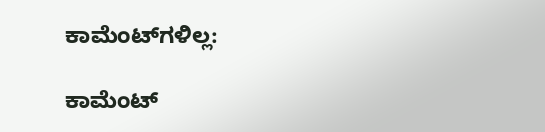ಕಾಮೆಂಟ್‌ಗಳಿಲ್ಲ:

ಕಾಮೆಂಟ್‌‌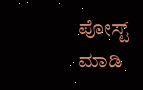ಪೋಸ್ಟ್‌ ಮಾಡಿ